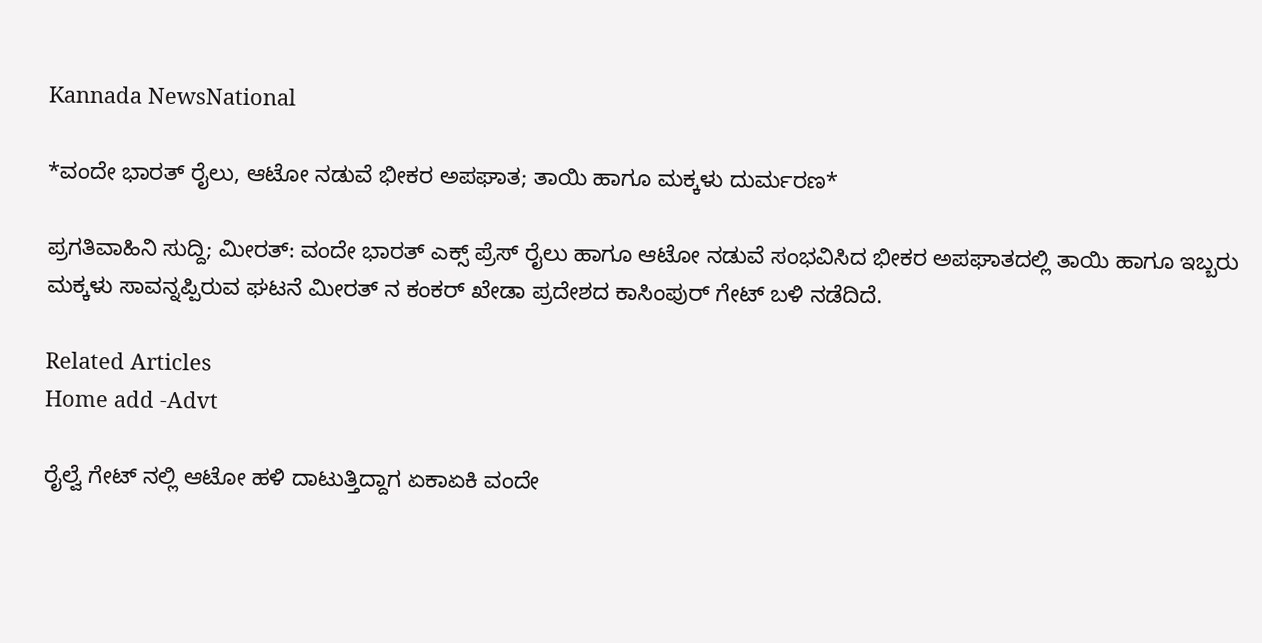Kannada NewsNational

*ವಂದೇ ಭಾರತ್ ರೈಲು, ಆಟೋ ನಡುವೆ ಭೀಕರ ಅಪಘಾತ; ತಾಯಿ ಹಾಗೂ ಮಕ್ಕಳು ದುರ್ಮರಣ*

ಪ್ರಗತಿವಾಹಿನಿ ಸುದ್ದಿ; ಮೀರತ್: ವಂದೇ ಭಾರತ್ ಎಕ್ಸ್ ಪ್ರೆಸ್ ರೈಲು ಹಾಗೂ ಆಟೋ ನಡುವೆ ಸಂಭವಿಸಿದ ಭೀಕರ ಅಪಘಾತದಲ್ಲಿ ತಾಯಿ ಹಾಗೂ ಇಬ್ಬರು ಮಕ್ಕಳು ಸಾವನ್ನಪ್ಪಿರುವ ಘಟನೆ ಮೀರತ್ ನ ಕಂಕರ್ ಖೇಡಾ ಪ್ರದೇಶದ ಕಾಸಿಂಪುರ್ ಗೇಟ್ ಬಳಿ ನಡೆದಿದೆ.

Related Articles
Home add -Advt

ರೈಲ್ವೆ ಗೇಟ್ ನಲ್ಲಿ ಆಟೋ ಹಳಿ ದಾಟುತ್ತಿದ್ದಾಗ ಏಕಾಏಕಿ ವಂದೇ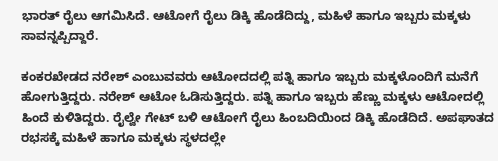ಭಾರತ್ ರೈಲು ಆಗಮಿಸಿದೆ. ಆಟೋಗೆ ರೈಲು ಡಿಕ್ಕಿ ಹೊಡೆದಿದ್ದು, ಮಹಿಳೆ ಹಾಗೂ ಇಬ್ಬರು ಮಕ್ಕಳು ಸಾವನ್ನಪ್ಪಿದ್ದಾರೆ.

ಕಂಕರಖೇಡದ ನರೇಶ್ ಎಂಬುವವರು ಆಟೋದದಲ್ಲಿ ಪತ್ನಿ ಹಾಗೂ ಇಬ್ಬರು ಮಕ್ಕಳೊಂದಿಗೆ ಮನೆಗೆ ಹೋಗುತ್ತಿದ್ದರು. ನರೇಶ್ ಆಟೋ ಓಡಿಸುತ್ತಿದ್ದರು. ಪತ್ನಿ ಹಾಗೂ ಇಬ್ಬರು ಹೆಣ್ಣು ಮಕ್ಕಳು ಆಟೋದಲ್ಲಿ ಹಿಂದೆ ಕುಳಿತಿದ್ದರು. ರೈಲ್ವೇ ಗೇಟ್ ಬಳಿ ಆಟೋಗೆ ರೈಲು ಹಿಂಬದಿಯಿಂದ ಡಿಕ್ಕಿ ಹೊಡೆದಿದೆ. ಅಪಘಾತದ ರಭಸಕ್ಕೆ ಮಹಿಳೆ ಹಾಗೂ ಮಕ್ಕಳು ಸ್ಥಳದಲ್ಲೇ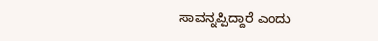ಸಾವನ್ನಪ್ಪಿದ್ದಾರೆ ಎಂದು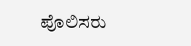ಪೊಲಿಸರು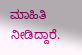ಮಾಹಿತಿ ನೀಡಿದ್ದಾರೆ.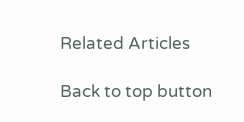Related Articles

Back to top button